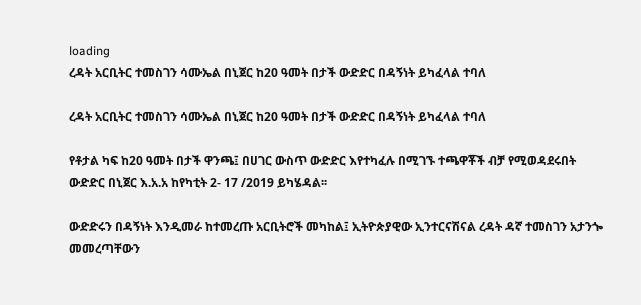loading
ረዳት አርቢትር ተመስገን ሳሙኤል በኒጀር ከ20 ዓመት በታች ውድድር በዳኝነት ይካፈላል ተባለ

ረዳት አርቢትር ተመስገን ሳሙኤል በኒጀር ከ20 ዓመት በታች ውድድር በዳኝነት ይካፈላል ተባለ

የቶታል ካፍ ከ20 ዓመት በታች ዋንጫ፤ በሀገር ውስጥ ውድድር እየተካፈሉ በሚገኙ ተጫዋቾች ብቻ የሚወዳደሩበት ውድድር በኒጀር እ.አ.አ ከየካቲት 2- 17 /2019 ይካሄዳል፡፡

ውድድሩን በዳኝነት እንዲመራ ከተመረጡ አርቢትሮች መካከል፤ ኢትዮጵያዊው ኢንተርናሽናል ረዳት ዳኛ ተመስገን አታንጐ መመረጣቸውን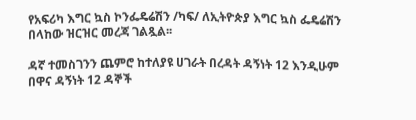የአፍሪካ እግር ኳስ ኮንፌዴሬሽን /ካፍ/ ለኢትዮጵያ እግር ኳስ ፌዴሬሽን በላከው ዝርዝር መረጃ ገልጿል፡፡

ዳኛ ተመስገንን ጨምሮ ከተለያዩ ሀገራት በረዳት ዳኝነት 12 እንዲሁም በዋና ዳኝነት 12 ዳኞች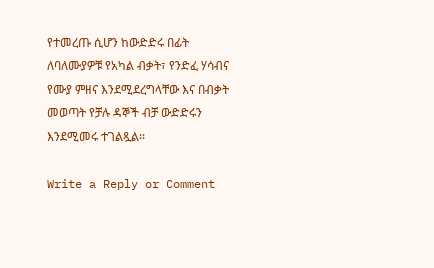የተመረጡ ሲሆን ከውድድሩ በፊት ለባለሙያዎቹ የአካል ብቃት፣ የንድፈ ሃሳብና የሙያ ምዘና እንደሚደረግላቸው እና በብቃት መወጣት የቻሉ ዳኞች ብቻ ውድድሩን እንደሚመሩ ተገልጿል፡፡

Write a Reply or Comment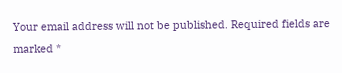Your email address will not be published. Required fields are marked *